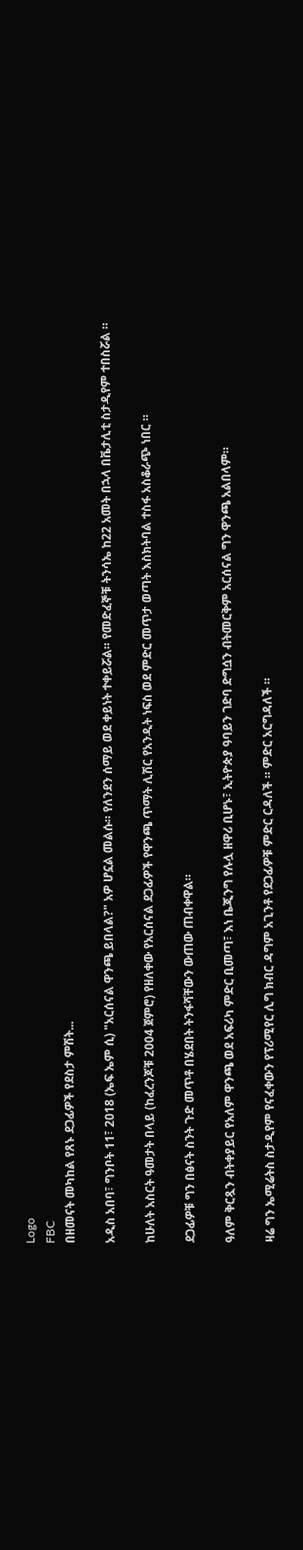Logo
FBC
በዘመናት መካከል የጸኑ ደጋፊዎች የደስታ ምሽት...

አዲስ አበባ፣ ግንቦት 11፣ 2018 (ኤፍ ኤም ሲ) "አርሰናል ዋንጫ ይበላል?" አዎ ሆኗል መልሱ። የለንደን ሰማይ ወደ ቀይነት ተቀይሯል። የመድፈኞቹ ትንሳኤ ከ22 አመት በኋላ በቬታሊቲ ስታዲየም ተበስሯል ።

ከሁለት አስርት ዓመታት በላይ (ከፈረንጆቹ 2004 ጀምሮ) የዘለቀው የአርሰናል ደጋፊዎች የዋንጫ ጥማት ሊሽር የአንዲት ነፍስ ወደ ምድር መጥታ ወጣት እስክትባል ተስፋ አስቆራጭ ነበር ።

ደጋፊዎቹ ግን በፅናት ስንት ጉድ መጥቶ በሄደበት ትንፋሻቸውን ውጠው ጠብቀዋል።

ዓለም ቅርጿን ብትቀያይር የአለም ዋንጫ ወደ አፍሪካ ምድር ቢመጣ፣ እነ ቤጂንግ የሉሏ ዘዋሪ ቢሆኑ፣ ኢትዮጵያ ዓባይን ገድባ ድግሷን ብትመርቅም አርሰናል ግን ዋንጫ አልበላም።

ዛሬ ግን ኤሚሬትስ ስታዲየም የናፈቀውን የፕሪሚየር ሊግ ክብር ዳግም አጊንቶ የደጋፊዎቹ ምድር ርዳለች ። ምድር አርግዳለች ።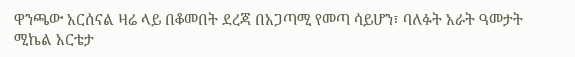ዋንጫው አርሰናል ዛሬ ላይ በቆመበት ደረጃ በአጋጣሚ የመጣ ሳይሆን፣ ባለፉት አራት ዓመታት ሚኬል አርቴታ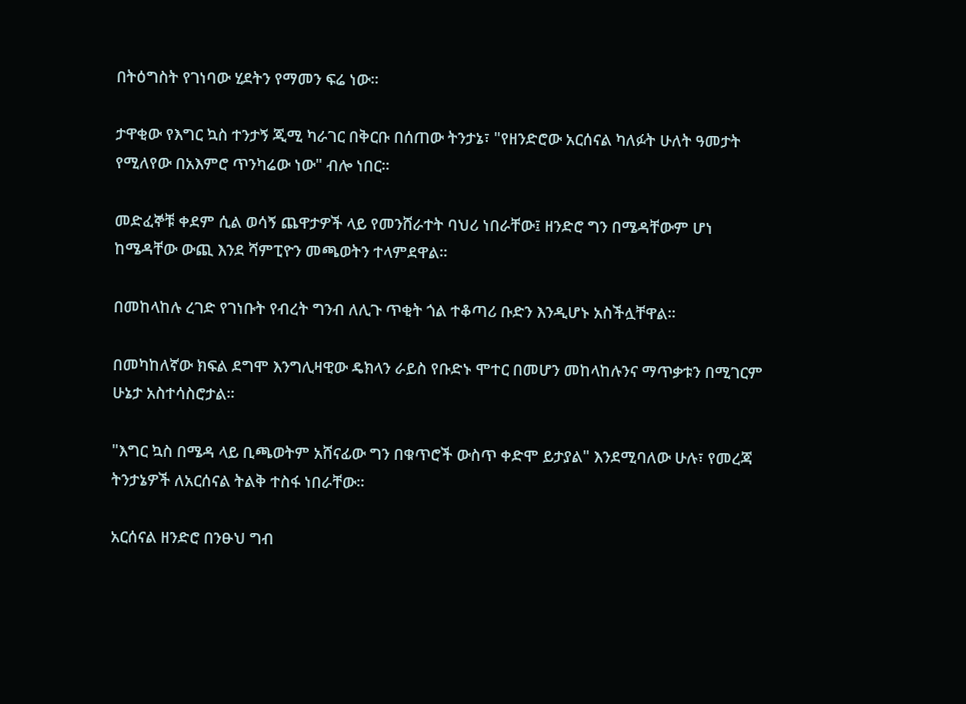በትዕግስት የገነባው ሂደትን የማመን ፍሬ ነው።

ታዋቂው የእግር ኳስ ተንታኝ ጂሚ ካራገር በቅርቡ በሰጠው ትንታኔ፣ "የዘንድሮው አርሰናል ካለፉት ሁለት ዓመታት የሚለየው በአእምሮ ጥንካሬው ነው" ብሎ ነበር።

መድፈኞቹ ቀደም ሲል ወሳኝ ጨዋታዎች ላይ የመንሸራተት ባህሪ ነበራቸው፤ ዘንድሮ ግን በሜዳቸውም ሆነ ከሜዳቸው ውጪ እንደ ሻምፒዮን መጫወትን ተላምደዋል።

በመከላከሉ ረገድ የገነቡት የብረት ግንብ ለሊጉ ጥቂት ጎል ተቆጣሪ ቡድን እንዲሆኑ አስችሏቸዋል።

በመካከለኛው ክፍል ደግሞ እንግሊዛዊው ዴክላን ራይስ የቡድኑ ሞተር በመሆን መከላከሉንና ማጥቃቱን በሚገርም ሁኔታ አስተሳስሮታል።

"እግር ኳስ በሜዳ ላይ ቢጫወትም አሸናፊው ግን በቁጥሮች ውስጥ ቀድሞ ይታያል" እንደሚባለው ሁሉ፣ የመረጃ ትንታኔዎች ለአርሰናል ትልቅ ተስፋ ነበራቸው።

አርሰናል ዘንድሮ በንፁህ ግብ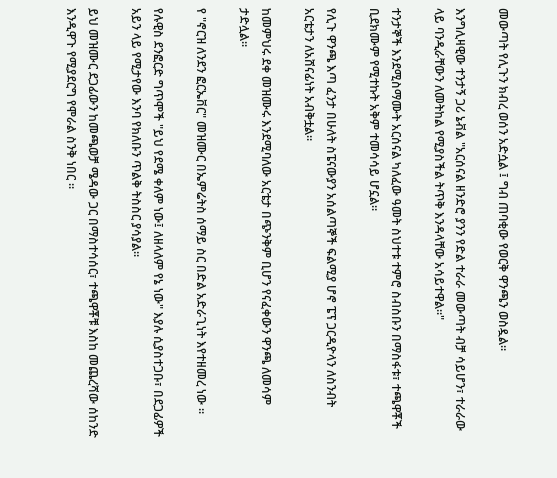መውጣት የሊጉን ክብረ ወሰን አድሷል ፤ ግብ ጠባቂው የወርቅ ዋንጫን ወስዷል።

እንግሊዛዊው ተንታኝ ጋሪ ኔቭል "አርሰናል ዘንድሮ ያንን የድል ተራራ መውጣት ብቻ ሳይሆን፣ ተራራው ላይ ባንዲራቸውን ለመትከል የሚያስችል ትጥቅ እንዳላቸው አሳይተዋል።"

ተንታኞች እንደሚስማሙት አርሰናል ካለፈው ዓመት ስህተቱ ተምሮ ስብስቡን በማስፋቱ፣ ተጫዋቾች ቢደክሙም የሚተኩት አቅም ተመሳሳይ ሆኗል።

የሊጉ ዋንጫ እጣ ፈንታ በሁለት ስፔናውያን አሰልጣኞች ፍልሚያ ሆኖ ፔፕ ጋርዲዮላን ለስንብት አርቴታን ለአሸናፊነት አብቅቷል።

ከመምህሩ ደቀ መዝሙሩ እንደሚባለው አርቴታ በጭንቅም ቢሆን የናፈቀውን ዋንጫ ለመሳም ታድሏል።

የ "ኖርዝ ለንደን ፎርኤቨር" መዝሙር በኤምሬትስ ሰማይ ስር በድል አድራጊነት እየተዘመረ ነው ።

የሉዊስ ደንፎርድ ግጥሞች "ይህ የደሜ ቀለም ነው፤ ለዘላለም የኔ ነው" እያሉ ሲያስተጋቡ፣ በደጋፊዎች አይን ላይ የሚታየው እንባ የክለቡን ጥልቅ ትስስር ያሳያል።

ይህ መዝሙር ደጋፊውን ከመጫወቻ ሜዳው ጋር በማስተሳሰር፣ ተጫዋቾቹ እስከ መጨረሻው ሰከንድ እንዲዋጉ የሚያደርግ የሞራል ስንቅ ነበር ።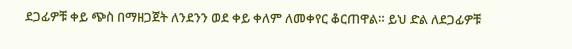ደጋፊዎቹ ቀይ ጭስ በማዘጋጀት ለንደንን ወደ ቀይ ቀለም ለመቀየር ቆርጠዋል። ይህ ድል ለደጋፊዎቹ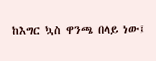ከእግር ኳስ ዋንጫ በላይ ነው፤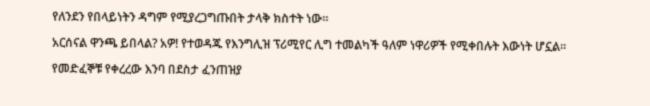የለንደን የበላይነትን ዳግም የሚያረጋግጡበት ታላቅ ክስተት ነው።

አርሰናል ዋንጫ ይበላል? አዎ! የተወዳጁ የእንግሊዝ ፕሪሚየር ሊግ ተመልካች ዓለም ነዋሪዎች የሚቀበሉት እውነት ሆኗል።

የመድፈኞቹ የቀረረው እንባ በደስታ ፈንጠዝያ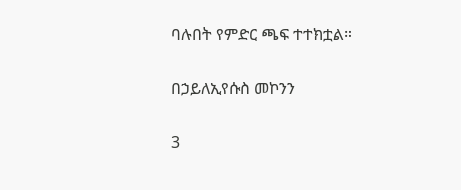ባሉበት የምድር ጫፍ ተተክቷል።

በኃይለኢየሱስ መኮንን

3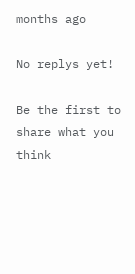months ago

No replys yet!

Be the first to share what you think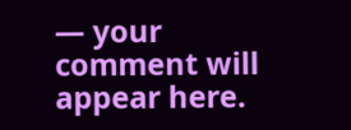— your comment will appear here.